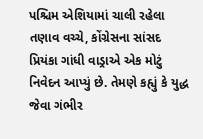પશ્ચિમ એશિયામાં ચાલી રહેલા તણાવ વચ્ચે, કોંગ્રેસના સાંસદ પ્રિયંકા ગાંધી વાડ્રાએ એક મોટું નિવેદન આપ્યું છે. તેમણે કહ્યું કે યુદ્ધ જેવા ગંભીર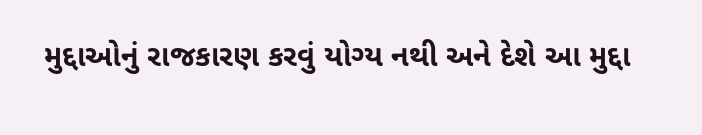મુદ્દાઓનું રાજકારણ કરવું યોગ્ય નથી અને દેશે આ મુદ્દા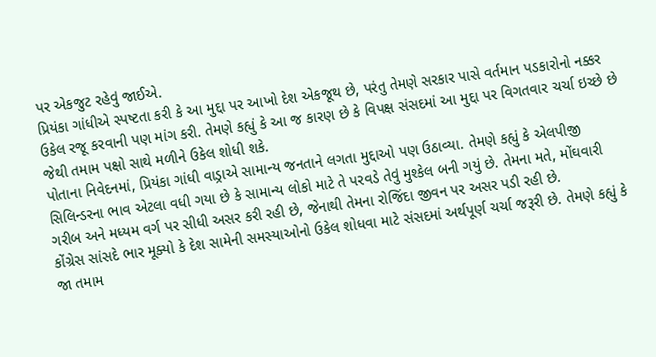પર એકજુટ રહેવું જાઈએ.
પ્રિયંકા ગાંધીએ સ્પષ્ટતા કરી કે આ મુદ્દા પર આખો દેશ એકજૂથ છે, પરંતુ તેમણે સરકાર પાસે વર્તમાન પડકારોનો નક્કર ઉકેલ રજૂ કરવાની પણ માંગ કરી. તેમણે કહ્યું કે આ જ કારણ છે કે વિપક્ષ સંસદમાં આ મુદ્દા પર વિગતવાર ચર્ચા ઇચ્છે છે જેથી તમામ પક્ષો સાથે મળીને ઉકેલ શોધી શકે.
પોતાના નિવેદનમાં, પ્રિયંકા ગાંધી વાડ્રાએ સામાન્ય જનતાને લગતા મુદ્દાઓ પણ ઉઠાવ્યા. તેમણે કહ્યું કે એલપીજી સિલિન્ડરના ભાવ એટલા વધી ગયા છે કે સામાન્ય લોકો માટે તે પરવડે તેવું મુશ્કેલ બની ગયું છે. તેમના મતે, મોંઘવારી ગરીબ અને મધ્યમ વર્ગ પર સીધી અસર કરી રહી છે, જેનાથી તેમના રોજિંદા જીવન પર અસર પડી રહી છે.
કોંગ્રેસ સાંસદે ભાર મૂક્યો કે દેશ સામેની સમસ્યાઓનો ઉકેલ શોધવા માટે સંસદમાં અર્થપૂર્ણ ચર્ચા જરૂરી છે. તેમણે કહ્યું કે જા તમામ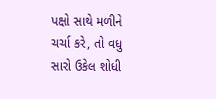પક્ષો સાથે મળીને ચર્ચા કરે, તો વધુ સારો ઉકેલ શોધી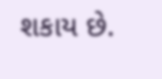શકાય છે.